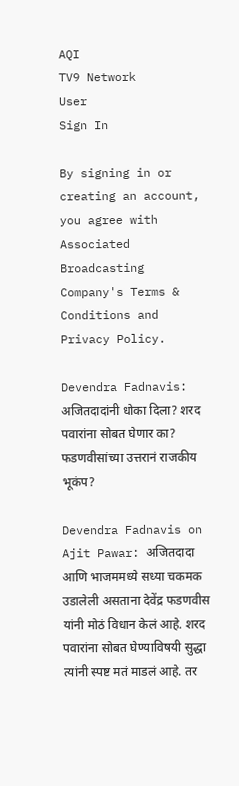AQI
TV9 Network
User
Sign In

By signing in or creating an account, you agree with Associated Broadcasting Company's Terms & Conditions and Privacy Policy.

Devendra Fadnavis: अजितदादांनी धोका दिला? शरद पवारांना सोबत घेणार का? फडणवीसांच्या उत्तरानं राजकीय भूकंप?

Devendra Fadnavis on Ajit Pawar: अजितदादा आणि भाजममध्ये सध्या चकमक उडालेली असताना देवेंद्र फडणवीस यांनी मोठं विधान केलं आहे. शरद पवारांना सोबत घेण्याविषयी सुद्धा त्यांनी स्पष्ट मतं माडलं आहे. तर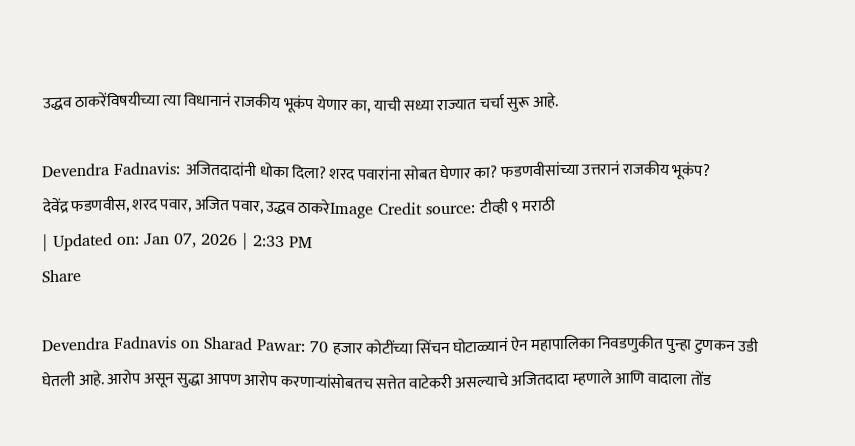उद्धव ठाकरेंविषयीच्या त्या विधानानं राजकीय भूकंप येणार का, याची सध्या राज्यात चर्चा सुरू आहे.

Devendra Fadnavis: अजितदादांनी धोका दिला? शरद पवारांना सोबत घेणार का? फडणवीसांच्या उत्तरानं राजकीय भूकंप?
देवेंद्र फडणवीस, शरद पवार, अजित पवार, उद्धव ठाकरेImage Credit source: टीव्ही ९ मराठी
| Updated on: Jan 07, 2026 | 2:33 PM
Share

Devendra Fadnavis on Sharad Pawar: 70 हजार कोटींच्या सिंचन घोटाळ्यानं ऐन महापालिका निवडणुकीत पुन्हा टुणकन उडी घेतली आहे. आरोप असून सुद्धा आपण आरोप करणाऱ्यांसोबतच सत्तेत वाटेकरी असल्याचे अजितदादा म्हणाले आणि वादाला तोंड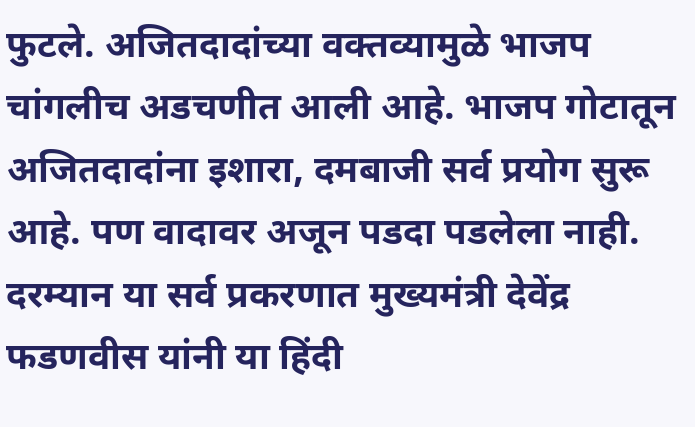फुटले. अजितदादांच्या वक्तव्यामुळे भाजप चांगलीच अडचणीत आली आहे. भाजप गोटातून अजितदादांना इशारा, दमबाजी सर्व प्रयोग सुरू आहे. पण वादावर अजून पडदा पडलेला नाही. दरम्यान या सर्व प्रकरणात मुख्यमंत्री देवेंद्र फडणवीस यांनी या हिंदी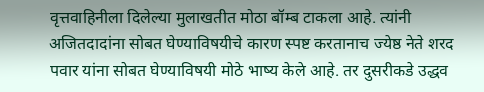वृत्तवाहिनीला दिलेल्या मुलाखतीत मोठा बॉम्ब टाकला आहे. त्यांनी अजितदादांना सोबत घेण्याविषयीचे कारण स्पष्ट करतानाच ज्येष्ठ नेते शरद पवार यांना सोबत घेण्याविषयी मोठे भाष्य केले आहे. तर दुसरीकडे उद्धव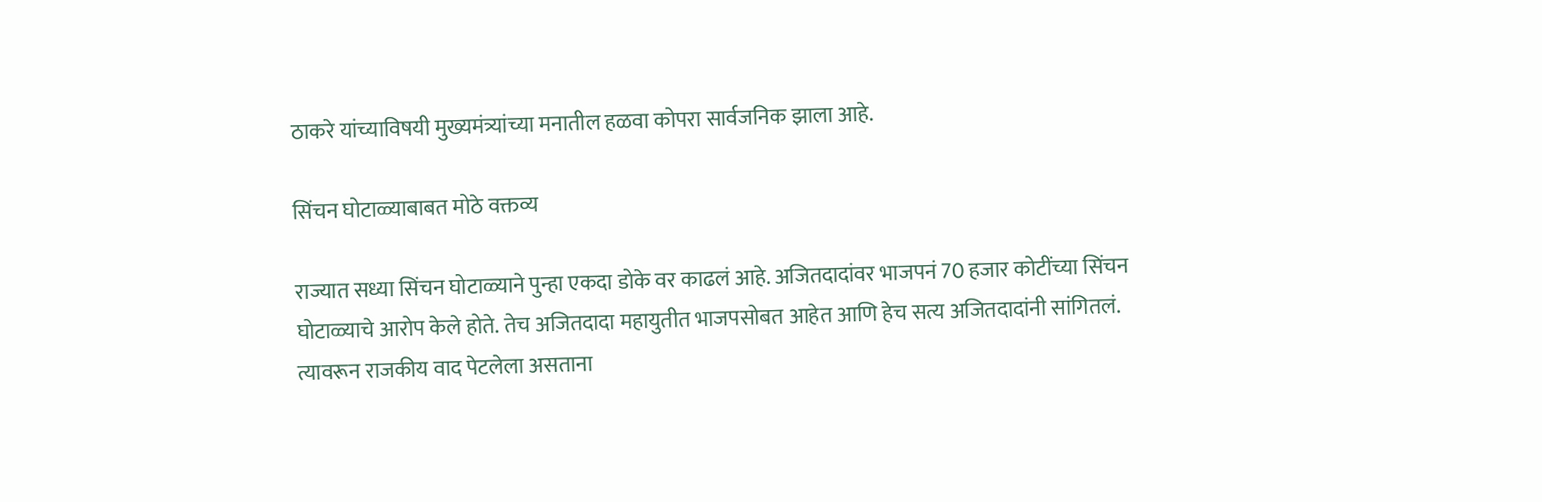ठाकरे यांच्याविषयी मुख्यमंत्र्यांच्या मनातील हळवा कोपरा सार्वजनिक झाला आहे.

सिंचन घोटाळ्याबाबत मोठे वक्तव्य

राज्यात सध्या सिंचन घोटाळ्याने पुन्हा एकदा डोके वर काढलं आहे. अजितदादांवर भाजपनं 70 हजार कोटींच्या सिंचन घोटाळ्याचे आरोप केले होते. तेच अजितदादा महायुतीत भाजपसोबत आहेत आणि हेच सत्य अजितदादांनी सांगितलं. त्यावरून राजकीय वाद पेटलेला असताना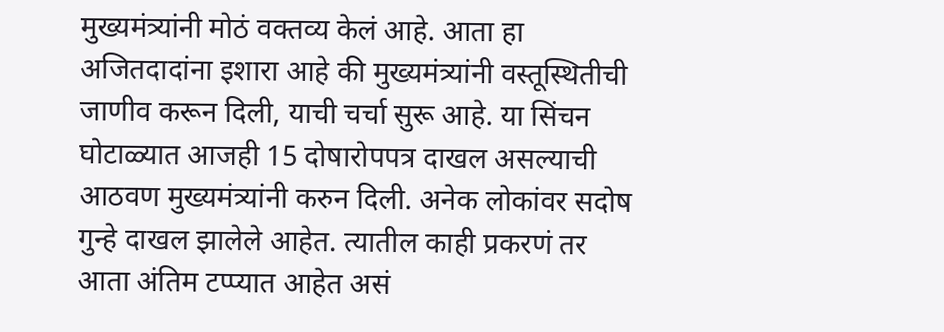मुख्यमंत्र्यांनी मोठं वक्तव्य केलं आहे. आता हा अजितदादांना इशारा आहे की मुख्यमंत्र्यांनी वस्तूस्थितीची जाणीव करून दिली, याची चर्चा सुरू आहे. या सिंचन घोटाळ्यात आजही 15 दोषारोपपत्र दाखल असल्याची आठवण मुख्यमंत्र्यांनी करुन दिली. अनेक लोकांवर सदोष गुन्हे दाखल झालेले आहेत. त्यातील काही प्रकरणं तर आता अंतिम टप्प्यात आहेत असं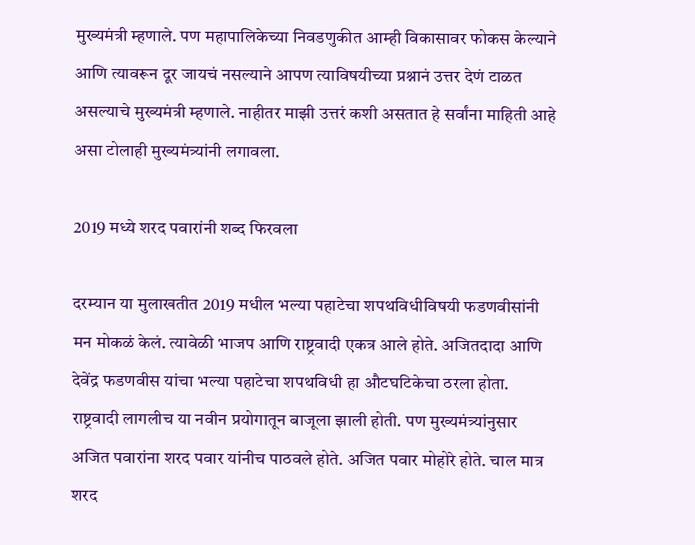मुख्यमंत्री म्हणाले. पण महापालिकेच्या निवडणुकीत आम्ही विकासावर फोकस केल्याने आणि त्यावरून दूर जायचं नसल्याने आपण त्याविषयीच्या प्रश्नानं उत्तर देणं टाळत असल्याचे मुख्यमंत्री म्हणाले. नाहीतर माझी उत्तरं कशी असतात हे सर्वांना माहिती आहे असा टोलाही मुख्यमंत्र्यांनी लगावला.

2019 मध्ये शरद पवारांनी शब्द फिरवला

दरम्यान या मुलाखतीत 2019 मधील भल्या पहाटेचा शपथविधीविषयी फडणवीसांनी मन मोकळं केलं. त्यावेळी भाजप आणि राष्ट्रवादी एकत्र आले होते. अजितदादा आणि देवेंद्र फडणवीस यांचा भल्या पहाटेचा शपथविधी हा औटघटिकेचा ठरला होता. राष्ट्रवादी लागलीच या नवीन प्रयोगातून बाजूला झाली होती. पण मुख्यमंत्र्यांनुसार अजित पवारांना शरद पवार यांनीच पाठवले होते. अजित पवार मोहोरे होते. चाल मात्र शरद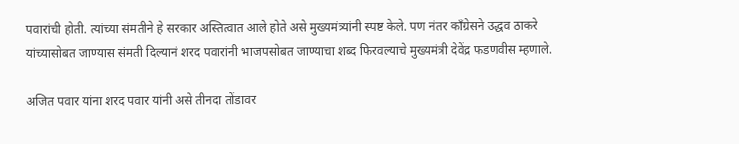पवारांची होती. त्यांच्या संमतीने हे सरकार अस्तित्वात आले होते असे मुख्यमंत्र्यांनी स्पष्ट केले. पण नंतर काँग्रेसने उद्धव ठाकरे यांच्यासोबत जाण्यास संमती दिल्यानं शरद पवारांनी भाजपसोबत जाण्याचा शब्द फिरवल्याचे मुख्यमंत्री देवेंद्र फडणवीस म्हणाले.

अजित पवार यांना शरद पवार यांनी असे तीनदा तोंडावर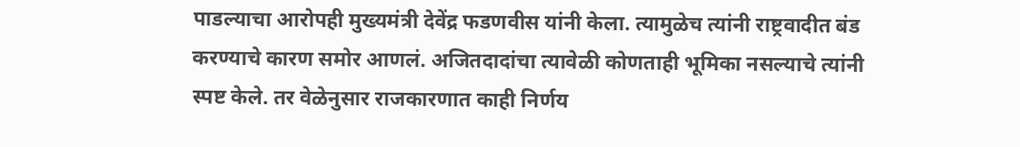पाडल्याचा आरोपही मुख्यमंत्री देवेंद्र फडणवीस यांनी केला. त्यामुळेच त्यांनी राष्ट्रवादीत बंड करण्याचे कारण समोर आणलं. अजितदादांचा त्यावेळी कोणताही भूमिका नसल्याचे त्यांनी स्पष्ट केले. तर वेळेनुसार राजकारणात काही निर्णय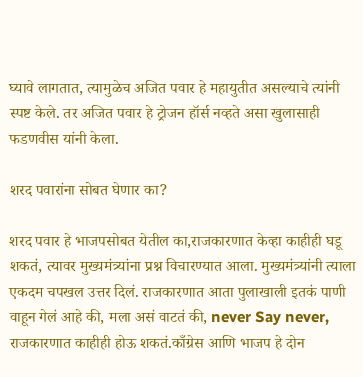घ्यावे लागतात, त्यामुळेच अजित पवार हे महायुतीत असल्याचे त्यांनी स्पष्ट केले. तर अजित पवार हे ट्रोजन हॉर्स नव्हते असा खुलासाही फडणवीस यांनी केला.

शरद पवारांना सोबत घेणार का?

शरद पवार हे भाजपसोबत येतील का,राजकारणात केव्हा काहीही घडू शकतं, त्यावर मुख्यमंत्र्यांना प्रश्न विचारण्यात आला. मुख्यमंत्र्यांनी त्याला एकदम चपखल उत्तर दिलं. राजकारणात आता पुलाखाली इतकं पाणी वाहून गेलं आहे की, मला असं वाटतं की, never Say never, राजकारणात काहीही होऊ शकतं.काँग्रेस आणि भाजप हे दोन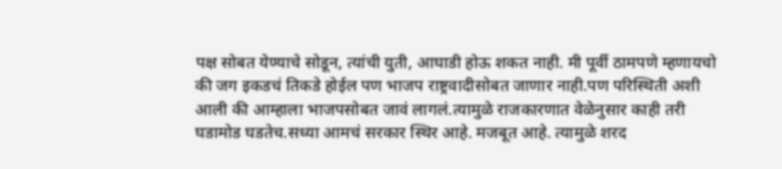पक्ष सोबत येण्याचे सोडून, त्यांची युती, आघाडी होऊ शकत नाही. मी पूर्वी ठामपणे म्हणायचो की जग इकडचं तिकडे होईल पण भाजप राष्ट्रवादीसोबत जाणार नाही.पण परिस्थिती अशी आली की आम्हाला भाजपसोबत जावं लागलं.त्यामुळे राजकारणात वेळेनुसार काही तरी घडामोड घडतेच.सध्या आमचं सरकार स्थिर आहे. मजबूत आहे. त्यामुळे शरद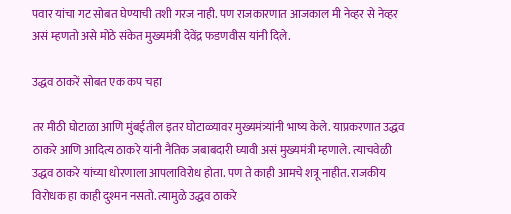पवार यांचा गट सोबत घेण्याची तशी गरज नाही. पण राजकारणात आजकाल मी नेव्हर से नेव्हर असं म्हणतो असे मोठे संकेत मुख्यमंत्री देवेंद्र फडणवीस यांनी दिले.

उद्धव ठाकरें सोबत एक कप चहा

तर मीठी घोटाळा आणि मुंबईतील इतर घोटाळ्यावर मुख्यमंत्र्यांनी भाष्य केले. याप्रकरणात उद्धव ठाकरे आणि आदित्य ठाकरे यांनी नैतिक जबाबदारी घ्यावी असं मुख्यमंत्री म्हणाले. त्याचवेळी उद्धव ठाकरे यांच्या धोरणाला आपलाविरोध होता. पण ते काही आमचे शत्रू नाहीत. राजकीय विरोधक हा काही दुश्मन नसतो. त्यामुळे उद्धव ठाकरे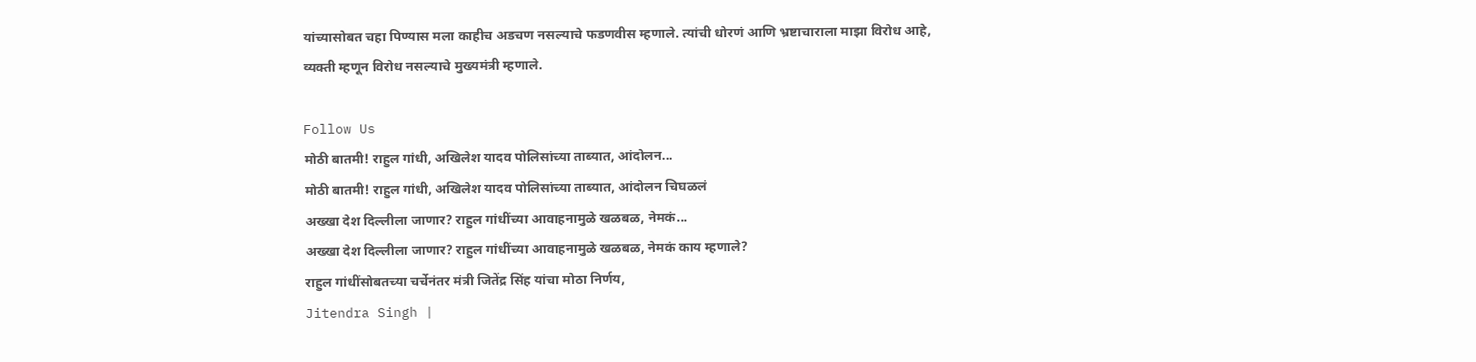यांच्यासोबत चहा पिण्यास मला काहीच अडचण नसल्याचे फडणवीस म्हणाले. त्यांची धोरणं आणि भ्रष्टाचाराला माझा विरोध आहे, व्यक्ती म्हणून विरोध नसल्याचे मुख्यमंत्री म्हणाले.

Follow Us
मोठी बातमी! राहुल गांधी, अखिलेश यादव पोलिसांच्या ताब्यात, आंदोलन...
मोठी बातमी! राहुल गांधी, अखिलेश यादव पोलिसांच्या ताब्यात, आंदोलन चिघळलं
अख्खा देश दिल्लीला जाणार? राहुल गांधींच्या आवाहनामुळे खळबळ, नेमकं...
अख्खा देश दिल्लीला जाणार? राहुल गांधींच्या आवाहनामुळे खळबळ, नेमकं काय म्हणाले?
राहुल गांधींसोबतच्या चर्चेनंतर मंत्री जितेंद्र सिंह यांचा मोठा निर्णय,
Jitendra Singh |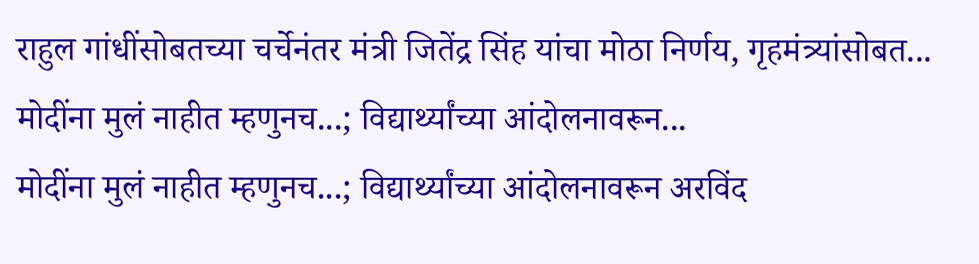राहुल गांधींसोबतच्या चर्चेनंतर मंत्री जितेंद्र सिंह यांचा मोठा निर्णय, गृहमंत्र्यांसोबत...
मोदींना मुलं नाहीत म्हणुनच...; विद्यार्थ्यांच्या आंदोलनावरून...
मोदींना मुलं नाहीत म्हणुनच...; विद्यार्थ्यांच्या आंदोलनावरून अरविंद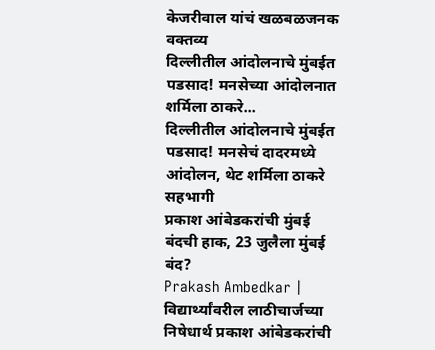केजरीवाल यांचं खळबळजनक वक्तव्य
दिल्लीतील आंदोलनाचे मुंबईत पडसाद! मनसेच्या आंदोलनात शर्मिला ठाकरे...
दिल्लीतील आंदोलनाचे मुंबईत पडसाद! मनसेचं दादरमध्ये आंदोलन, थेट शर्मिला ठाकरे सहभागी
प्रकाश आंबेडकरांची मुंबई बंदची हाक, 23 जुलैला मुंबई बंद?
Prakash Ambedkar | विद्यार्थ्यांवरील लाठीचार्जच्या निषेधार्थ प्रकाश आंबेडकरांची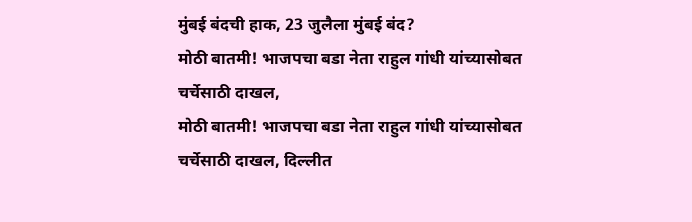मुंबई बंदची हाक, 23 जुलैला मुंबई बंद?
मोठी बातमी! भाजपचा बडा नेता राहुल गांधी यांच्यासोबत चर्चेसाठी दाखल,
मोठी बातमी! भाजपचा बडा नेता राहुल गांधी यांच्यासोबत चर्चेसाठी दाखल, दिल्लीत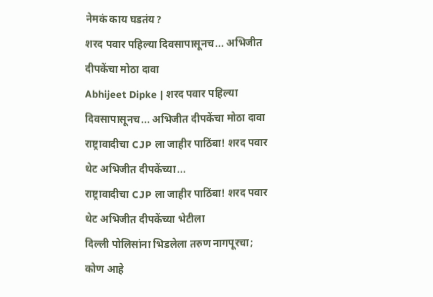नेमकं काय घडतंय?
शरद पवार पहिल्या दिवसापासूनच... अभिजीत दीपकेंचा मोठा दावा
Abhijeet Dipke | शरद पवार पहिल्या दिवसापासूनच... अभिजीत दीपकेंचा मोठा दावा
राष्ट्रावादीचा CJP ला जाहीर पाठिंबा! शरद पवार थेट अभिजीत दीपकेंच्या...
राष्ट्रावादीचा CJP ला जाहीर पाठिंबा! शरद पवार थेट अभिजीत दीपकेंच्या भेटीला
दिल्ली पोलिसांना भिडलेला तरुण नागपूरचा; कोण आहे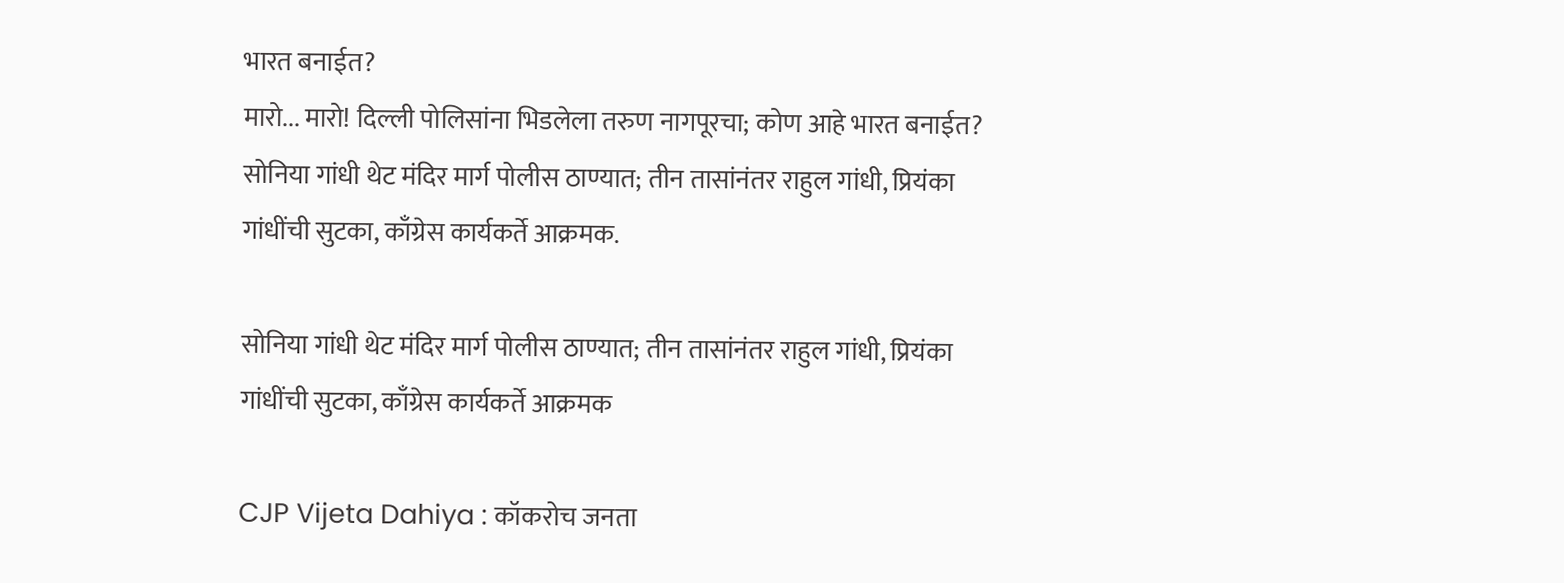भारत बनाईत?
मारो... मारो! दिल्ली पोलिसांना भिडलेला तरुण नागपूरचा; कोण आहे भारत बनाईत?
सोनिया गांधी थेट मंदिर मार्ग पोलीस ठाण्यात; तीन तासांनंतर राहुल गांधी, प्रियंका गांधींची सुटका, काँग्रेस कार्यकर्ते आक्रमक.

सोनिया गांधी थेट मंदिर मार्ग पोलीस ठाण्यात; तीन तासांनंतर राहुल गांधी, प्रियंका गांधींची सुटका, काँग्रेस कार्यकर्ते आक्रमक

CJP Vijeta Dahiya : कॉकरोच जनता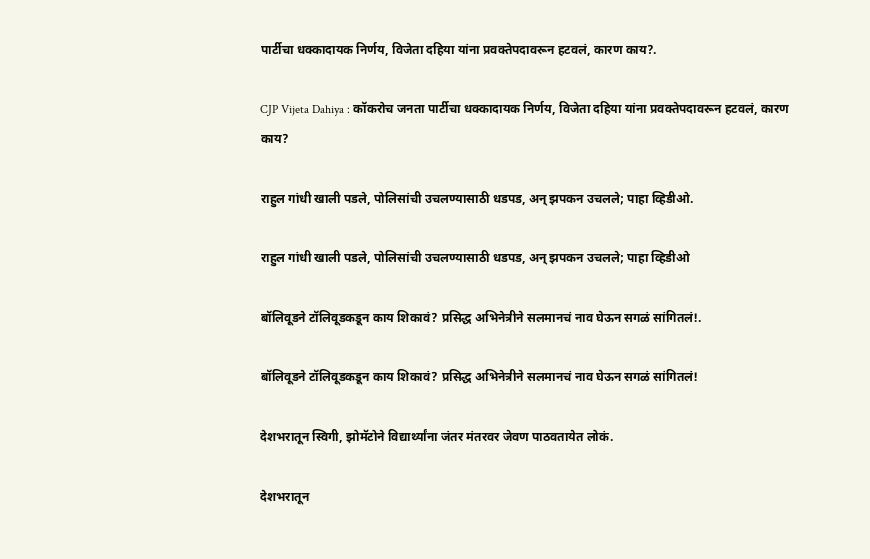पार्टीचा धक्कादायक निर्णय, विजेता दहिया यांना प्रवक्तेपदावरून हटवलं, कारण काय?.

CJP Vijeta Dahiya : कॉकरोच जनता पार्टीचा धक्कादायक निर्णय, विजेता दहिया यांना प्रवक्तेपदावरून हटवलं, कारण काय?

राहुल गांधी खाली पडले, पोलिसांची उचलण्यासाठी धडपड, अन् झपकन उचलले; पाहा व्हिडीओ.

राहुल गांधी खाली पडले, पोलिसांची उचलण्यासाठी धडपड, अन् झपकन उचलले; पाहा व्हिडीओ

बॉलिवूडने टॉलिवूडकडून काय शिकावं? प्रसिद्ध अभिनेत्रीने सलमानचं नाव घेऊन सगळं सांगितलं!.

बॉलिवूडने टॉलिवूडकडून काय शिकावं? प्रसिद्ध अभिनेत्रीने सलमानचं नाव घेऊन सगळं सांगितलं!

देशभरातून स्विगी, झोमॅटोने विद्यार्थ्यांना जंतर मंतरवर जेवण पाठवतायेत लोकं.

देशभरातून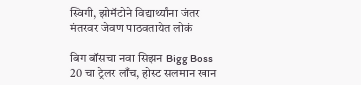स्विगी, झोमॅटोने विद्यार्थ्यांना जंतर मंतरवर जेवण पाठवतायेत लोकं

बिग बॉसचा नवा सिझन Bigg Boss 20 चा ट्रेलर लाँच, होस्ट सलमान खान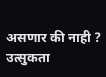असणार की नाही ? उत्सुकता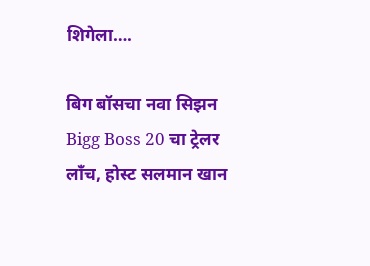शिगेला….

बिग बॉसचा नवा सिझन Bigg Boss 20 चा ट्रेलर लाँच, होस्ट सलमान खान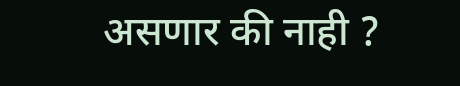असणार की नाही ?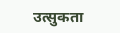उत्सुकता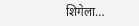शिगेला…